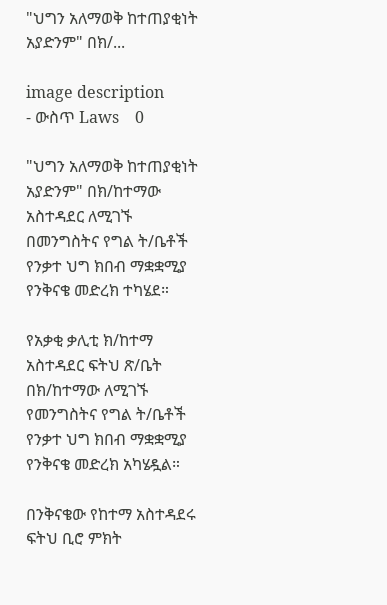"ህግን አለማወቅ ከተጠያቂነት አያድንም" በክ/...

image description
- ውስጥ Laws    0

"ህግን አለማወቅ ከተጠያቂነት አያድንም" በክ/ከተማው አስተዳደር ለሚገኙ በመንግስትና የግል ት/ቤቶች የንቃተ ህግ ክበብ ማቋቋሚያ የንቅናቄ መድረክ ተካሄደ።

የአቃቂ ቃሊቲ ክ/ከተማ አስተዳደር ፍትህ ጽ/ቤት በክ/ከተማው ለሚገኙ የመንግስትና የግል ት/ቤቶች የንቃተ ህግ ክበብ ማቋቋሚያ የንቅናቄ መድረክ አካሄዷል።

በንቅናቄው የከተማ አስተዳደሩ ፍትህ ቢሮ ምክት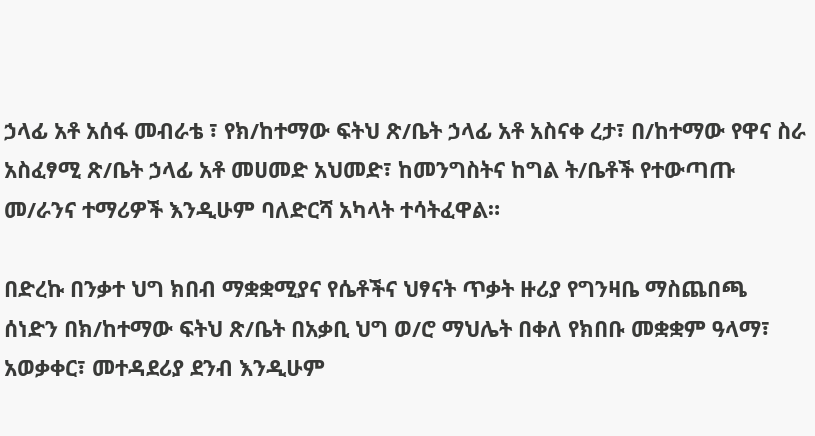ኃላፊ አቶ አሰፋ መብራቴ ፣ የክ/ከተማው ፍትህ ጽ/ቤት ኃላፊ አቶ አስናቀ ረታ፣ በ/ከተማው የዋና ስራ አስፈፃሚ ጽ/ቤት ኃላፊ አቶ መሀመድ አህመድ፣ ከመንግስትና ከግል ት/ቤቶች የተውጣጡ መ/ራንና ተማሪዎች እንዲሁም ባለድርሻ አካላት ተሳትፈዋል።

በድረኩ በንቃተ ህግ ክበብ ማቋቋሚያና የሴቶችና ህፃናት ጥቃት ዙሪያ የግንዛቤ ማስጨበጫ ሰነድን በክ/ከተማው ፍትህ ጽ/ቤት በአቃቢ ህግ ወ/ሮ ማህሌት በቀለ የክበቡ መቋቋም ዓላማ፣ አወቃቀር፣ መተዳደሪያ ደንብ እንዲሁም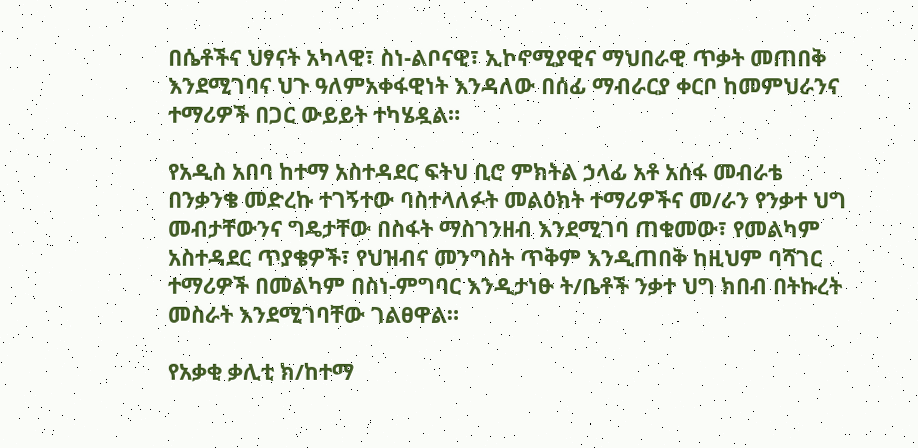በሴቶችና ህፃናት አካላዊ፣ ስነ-ልቦናዊ፣ ኢኮኖሚያዊና ማህበራዊ ጥቃት መጠበቅ እንደሚገባና ህጉ ዓለምአቀፋዊነት እንዳለው በሰፊ ማብራርያ ቀርቦ ከመምህራንና ተማሪዎች በጋር ውይይት ተካሄዷል።

የአዲስ አበባ ከተማ አስተዳደር ፍትህ ቢሮ ምክትል ኃላፊ አቶ አሰፋ መብራቴ  በንቃንቄ መድረኩ ተገኝተው ባስተላለፉት መልዕክት ተማሪዎችና መ/ራን የንቃተ ህግ መብታቸውንና ግዴታቸው በስፋት ማስገንዘብ እንደሚገባ ጠቁመው፣ የመልካም አስተዳደር ጥያቄዎች፣ የህዝብና መንግስት ጥቅም እንዲጠበቅ ከዚህም ባሻገር ተማሪዎች በመልካም በስነ-ምግባር እንዲታነፁ ት/ቤቶች ንቃተ ህግ ክበብ በትኩረት መስራት እንደሚገባቸው ገልፀዋል።

የአቃቂ ቃሊቲ ክ/ከተማ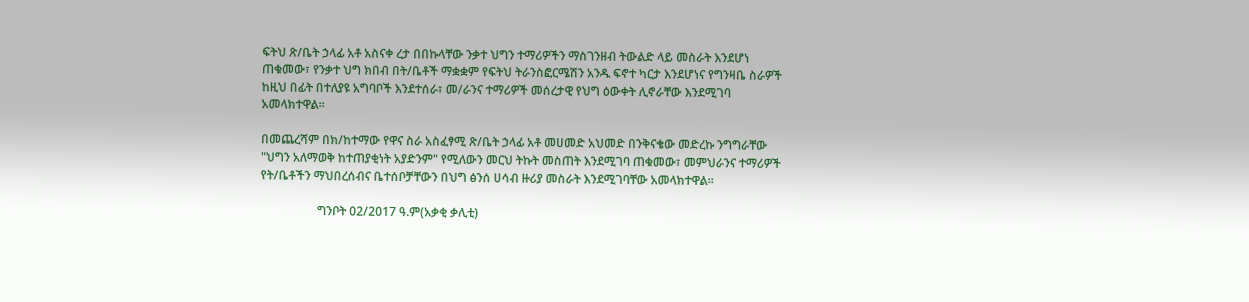ፍትህ ጽ/ቤት ኃላፊ አቶ አስናቀ ረታ በበኩላቸው ንቃተ ህግን ተማሪዎችን ማስገንዘብ ትውልድ ላይ መስራት እንደሆነ ጠቁመው፣ የንቃተ ህግ ክበብ በት/ቤቶች ማቋቋም የፍትህ ትራንስፎርሜሽን አንዱ ፍኖተ ካርታ እንደሆነና የግንዛቤ ስራዎች ከዚህ በፊት በተለያዩ አግባቦች እንደተሰራ፣ መ/ራንና ተማሪዎች መሰረታዊ የህግ ዕውቀት ሊኖራቸው እንደሚገባ አመላክተዋል።

በመጨረሻም በክ/ከተማው የዋና ስራ አስፈፃሚ ጽ/ቤት ኃላፊ አቶ መሀመድ አህመድ በንቅናቄው መድረኩ ንግግራቸው "ህግን አለማወቅ ከተጠያቂነት አያድንም" የሚለውን መርህ ትኩት መስጠት እንደሚገባ ጠቁመው፣ መምህራንና ተማሪዎች የት/ቤቶችን ማህበረሰብና ቤተሰቦቻቸውን በህግ ፅንሰ ሀሳብ ዙሪያ መስራት እንደሚገባቸው አመላክተዋል፡፡

                   ግንቦት 02/2017 ዓ.ም(አቃቂ ቃሊቲ)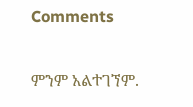Comments

ምንም አልተገኘም.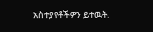አስተያየቶችዎን ይተዉት.